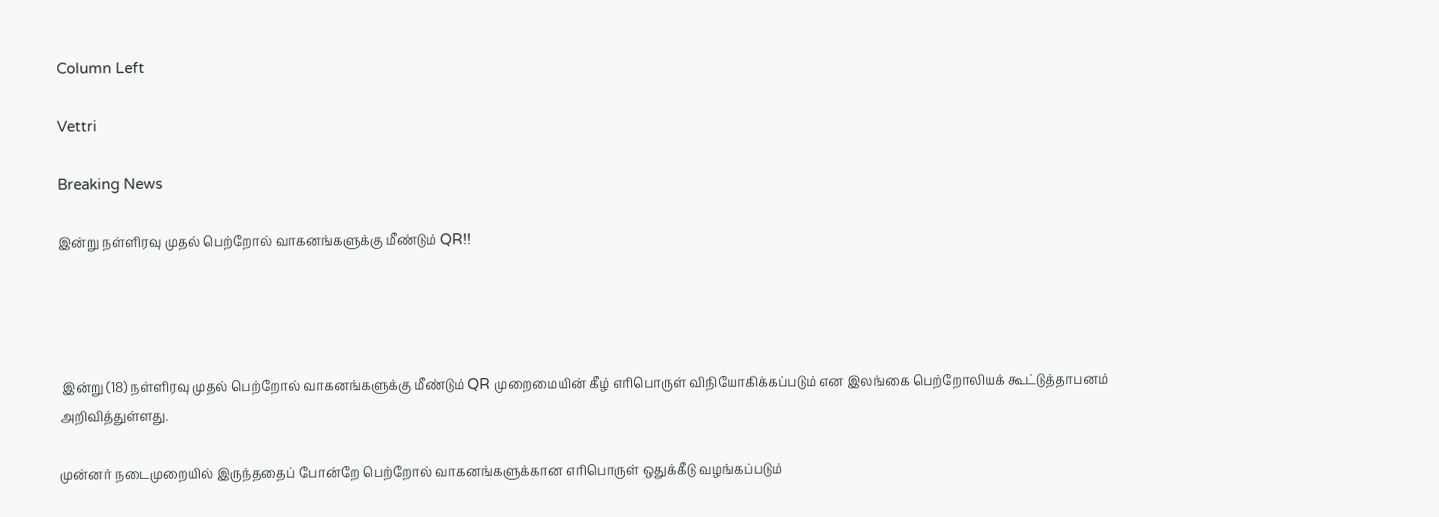Column Left

Vettri

Breaking News

இன்று நள்ளிரவு முதல் பெற்றோல் வாகனங்களுக்கு மீண்டும் QR!!




 இன்று (18) நள்ளிரவு முதல் பெற்றோல் வாகனங்களுக்கு மீண்டும் QR முறைமையின் கீழ் எரிபொருள் விநியோகிக்கப்படும் என இலங்கை பெற்றோலியக் கூட்டுத்தாபனம் அறிவித்துள்ளது.

முன்னர் நடைமுறையில் இருந்ததைப் போன்றே பெற்றோல் வாகனங்களுக்கான எரிபொருள் ஒதுக்கீடு வழங்கப்படும்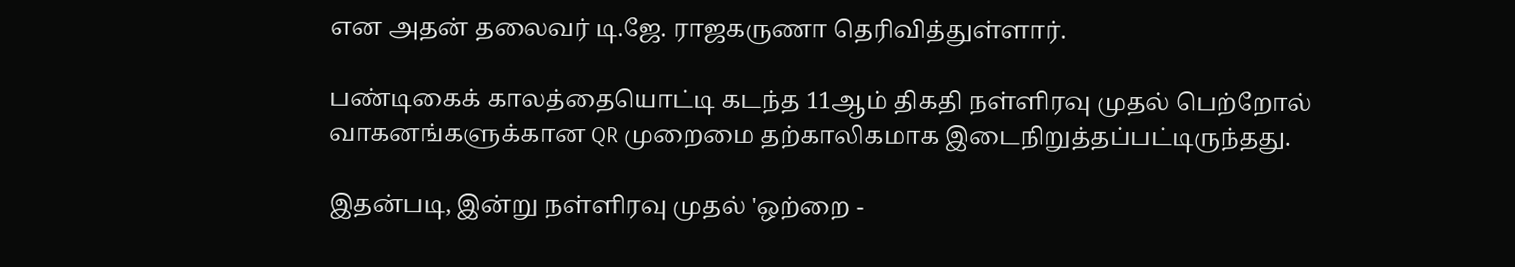என அதன் தலைவர் டி.ஜே. ராஜகருணா தெரிவித்துள்ளார்.

பண்டிகைக் காலத்தையொட்டி கடந்த 11ஆம் திகதி நள்ளிரவு முதல் பெற்றோல் வாகனங்களுக்கான QR முறைமை தற்காலிகமாக இடைநிறுத்தப்பட்டிருந்தது.

இதன்படி, இன்று நள்ளிரவு முதல் 'ஒற்றை -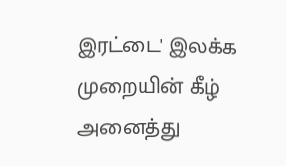இரட்டை' இலக்க முறையின் கீழ் அனைத்து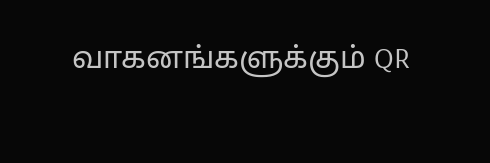வாகனங்களுக்கும் QR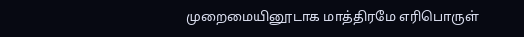முறைமையினூடாக மாத்திரமே எரிபொருள்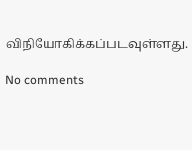விநியோகிக்கப்படவுள்ளது.

No comments